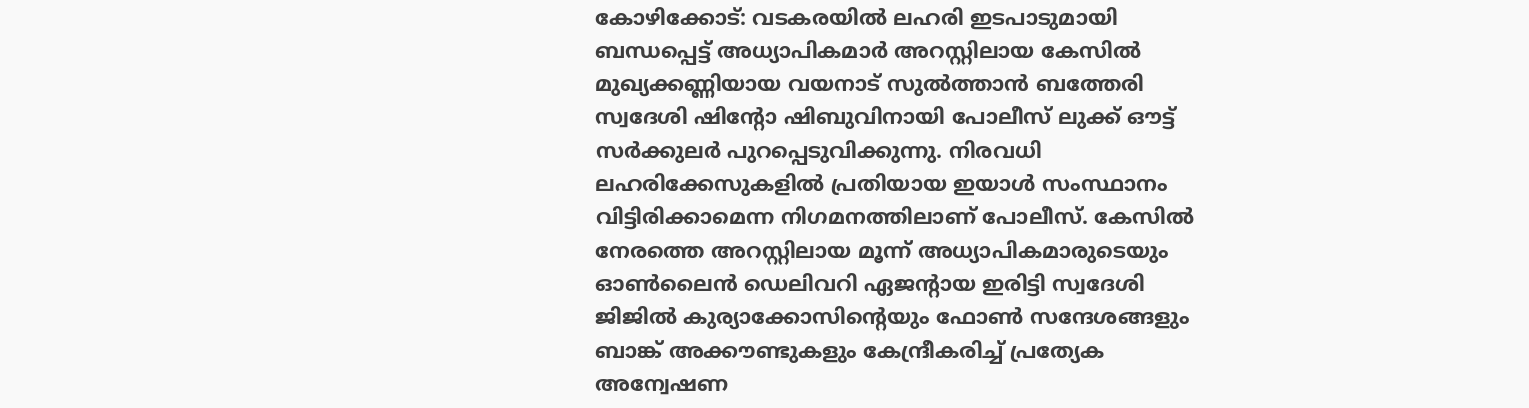കോഴിക്കോട്: വടകരയിൽ ലഹരി ഇടപാടുമായി ബന്ധപ്പെട്ട് അധ്യാപികമാർ അറസ്റ്റിലായ കേസിൽ മുഖ്യക്കണ്ണിയായ വയനാട് സുൽത്താൻ ബത്തേരി സ്വദേശി ഷിന്റോ ഷിബുവിനായി പോലീസ് ലുക്ക് ഔട്ട് സർക്കുലർ പുറപ്പെടുവിക്കുന്നു. നിരവധി ലഹരിക്കേസുകളിൽ പ്രതിയായ ഇയാൾ സംസ്ഥാനം വിട്ടിരിക്കാമെന്ന നിഗമനത്തിലാണ് പോലീസ്. കേസിൽ നേരത്തെ അറസ്റ്റിലായ മൂന്ന് അധ്യാപികമാരുടെയും ഓൺലൈൻ ഡെലിവറി ഏജന്റായ ഇരിട്ടി സ്വദേശി ജിജിൽ കുര്യാക്കോസിന്റെയും ഫോൺ സന്ദേശങ്ങളും ബാങ്ക് അക്കൗണ്ടുകളും കേന്ദ്രീകരിച്ച് പ്രത്യേക അന്വേഷണ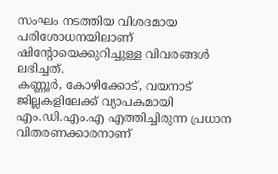സംഘം നടത്തിയ വിശദമായ പരിശോധനയിലാണ് ഷിന്റോയെക്കുറിച്ചുള്ള വിവരങ്ങൾ ലഭിച്ചത്.
കണ്ണൂർ, കോഴിക്കോട്, വയനാട് ജില്ലകളിലേക്ക് വ്യാപകമായി എം.ഡി.എം.എ എത്തിച്ചിരുന്ന പ്രധാന വിതരണക്കാരനാണ്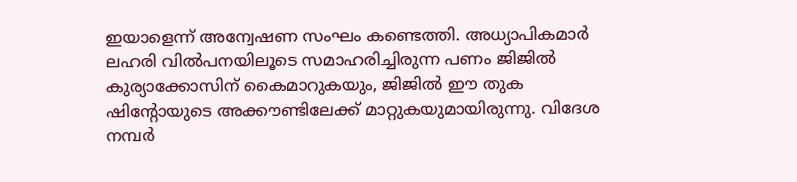ഇയാളെന്ന് അന്വേഷണ സംഘം കണ്ടെത്തി. അധ്യാപികമാർ ലഹരി വിൽപനയിലൂടെ സമാഹരിച്ചിരുന്ന പണം ജിജിൽ കുര്യാക്കോസിന് കൈമാറുകയും, ജിജിൽ ഈ തുക ഷിന്റോയുടെ അക്കൗണ്ടിലേക്ക് മാറ്റുകയുമായിരുന്നു. വിദേശ നമ്പർ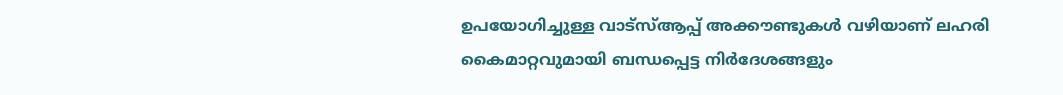ഉപയോഗിച്ചുള്ള വാട്സ്ആപ്പ് അക്കൗണ്ടുകൾ വഴിയാണ് ലഹരി കൈമാറ്റവുമായി ബന്ധപ്പെട്ട നിർദേശങ്ങളും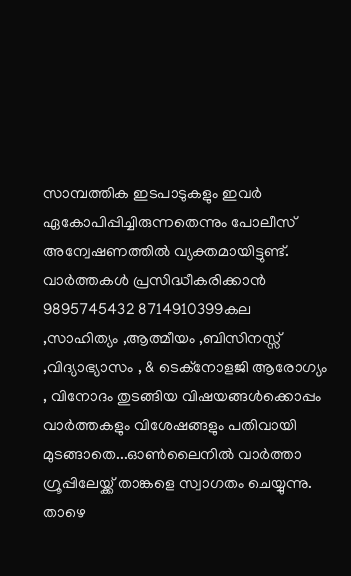സാമ്പത്തിക ഇടപാടുകളും ഇവർ ഏകോപിപ്പിച്ചിരുന്നതെന്നും പോലീസ് അന്വേഷണത്തിൽ വ്യക്തമായിട്ടുണ്ട്.
വാർത്തകൾ പ്രസിദ്ധീകരിക്കാൻ
9895745432 8714910399കല ,സാഹിത്യം ,ആത്മീയം ,ബിസിനസ്സ് ,വിദ്യാഭ്യാസം , & ടെക്നോളജി ആരോഗ്യം , വിനോദം തുടങ്ങിയ വിഷയങ്ങൾക്കൊപ്പം വാർത്തകളും വിശേഷങ്ങളും പതിവായി മുടങ്ങാതെ...ഓൺലൈനിൽ വാർത്താ ഗ്രൂപ്പിലേയ്ക്ക് താങ്കളെ സ്വാഗതം ചെയ്യുന്നു. താഴെ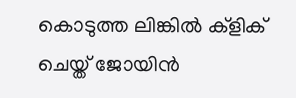കൊടുത്ത ലിങ്കിൽ ക്ളിക് ചെയ്ത് ജോയിൻ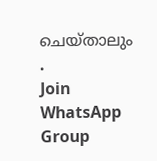ചെയ്താലും .
Join WhatsApp Group